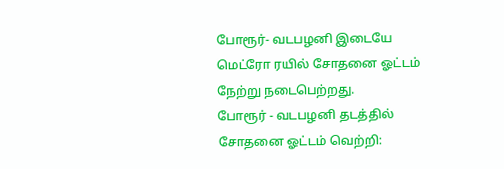போரூர்- வடபழனி இடையே மெட்ரோ ரயில் சோதனை ஓட்டம் நேற்று நடைபெற்றது.
போரூர் - வடபழனி தடத்தில் சோதனை ஓட்டம் வெற்றி: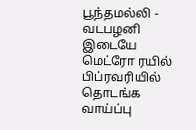பூந்தமல்லி - வடபழனி இடையே மெட்ரோ ரயில் பிப்ரவரியில் தொடங்க வாய்ப்பு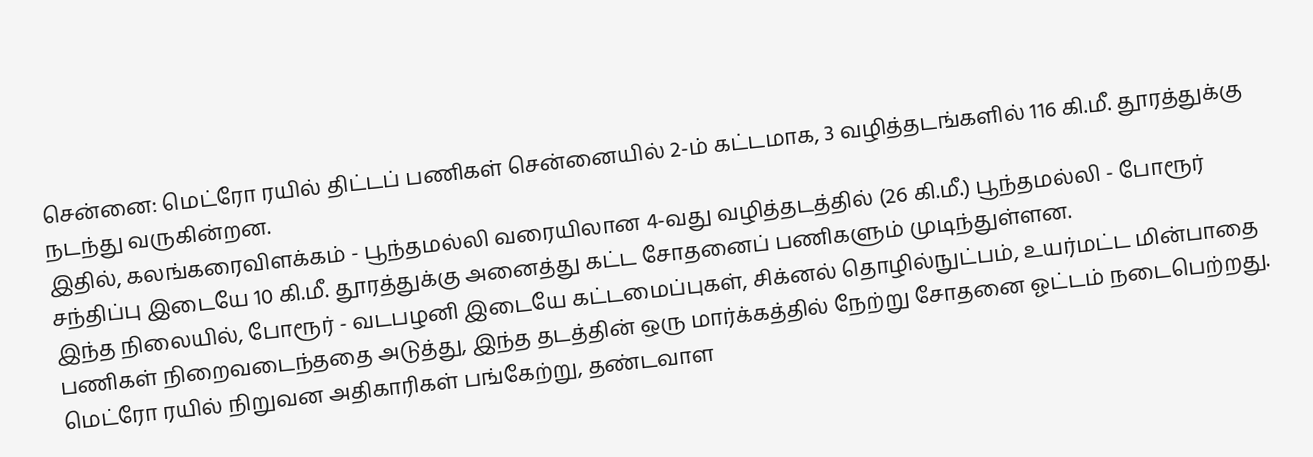சென்னை: மெட்ரோ ரயில் திட்டப் பணிகள் சென்னையில் 2-ம் கட்டமாக, 3 வழித்தடங்களில் 116 கி.மீ. தூரத்துக்கு நடந்து வருகின்றன.
இதில், கலங்கரைவிளக்கம் - பூந்தமல்லி வரையிலான 4-வது வழித்தடத்தில் (26 கி.மீ.) பூந்தமல்லி - போரூர் சந்திப்பு இடையே 10 கி.மீ. தூரத்துக்கு அனைத்து கட்ட சோதனைப் பணிகளும் முடிந்துள்ளன.
இந்த நிலையில், போரூர் - வடபழனி இடையே கட்டமைப்புகள், சிக்னல் தொழில்நுட்பம், உயர்மட்ட மின்பாதை பணிகள் நிறைவடைந்ததை அடுத்து, இந்த தடத்தின் ஒரு மார்க்கத்தில் நேற்று சோதனை ஓட்டம் நடைபெற்றது.
மெட்ரோ ரயில் நிறுவன அதிகாரிகள் பங்கேற்று, தண்டவாள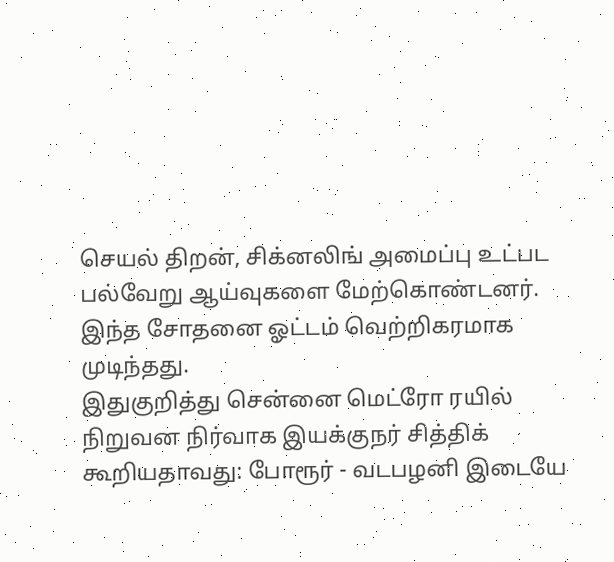செயல் திறன், சிக்னலிங் அமைப்பு உட்பட பல்வேறு ஆய்வுகளை மேற்கொண்டனர். இந்த சோதனை ஓட்டம் வெற்றிகரமாக முடிந்தது.
இதுகுறித்து சென்னை மெட்ரோ ரயில் நிறுவன நிர்வாக இயக்குநர் சித்திக் கூறியதாவது: போரூர் - வடபழனி இடையே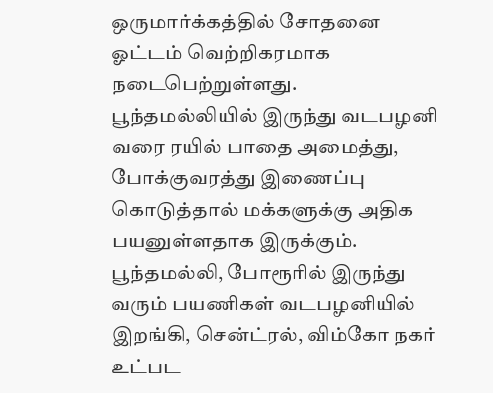ஒருமார்க்கத்தில் சோதனை ஓட்டம் வெற்றிகரமாக நடைபெற்றுள்ளது.
பூந்தமல்லியில் இருந்து வடபழனி வரை ரயில் பாதை அமைத்து, போக்குவரத்து இணைப்பு கொடுத்தால் மக்களுக்கு அதிக பயனுள்ளதாக இருக்கும். பூந்தமல்லி, போரூரில் இருந்து வரும் பயணிகள் வடபழனியில் இறங்கி, சென்ட்ரல், விம்கோ நகர் உட்பட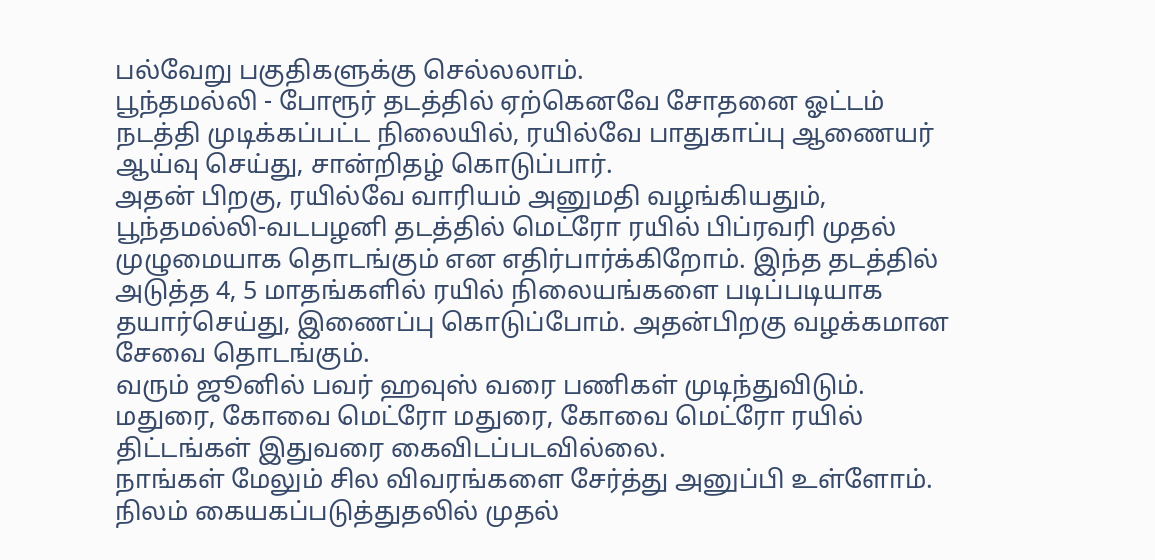பல்வேறு பகுதிகளுக்கு செல்லலாம்.
பூந்தமல்லி - போரூர் தடத்தில் ஏற்கெனவே சோதனை ஓட்டம் நடத்தி முடிக்கப்பட்ட நிலையில், ரயில்வே பாதுகாப்பு ஆணையர் ஆய்வு செய்து, சான்றிதழ் கொடுப்பார்.
அதன் பிறகு, ரயில்வே வாரியம் அனுமதி வழங்கியதும், பூந்தமல்லி-வடபழனி தடத்தில் மெட்ரோ ரயில் பிப்ரவரி முதல் முழுமையாக தொடங்கும் என எதிர்பார்க்கிறோம். இந்த தடத்தில் அடுத்த 4, 5 மாதங்களில் ரயில் நிலையங்களை படிப்படியாக தயார்செய்து, இணைப்பு கொடுப்போம். அதன்பிறகு வழக்கமான சேவை தொடங்கும்.
வரும் ஜூனில் பவர் ஹவுஸ் வரை பணிகள் முடிந்துவிடும். மதுரை, கோவை மெட்ரோ மதுரை, கோவை மெட்ரோ ரயில் திட்டங்கள் இதுவரை கைவிடப்படவில்லை.
நாங்கள் மேலும் சில விவரங்களை சேர்த்து அனுப்பி உள்ளோம். நிலம் கையகப்படுத்துதலில் முதல்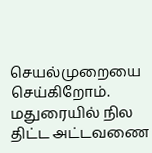செயல்முறையை செய்கிறோம். மதுரையில் நில திட்ட அட்டவணை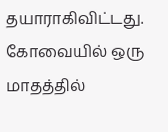தயாராகிவிட்டது. கோவையில் ஒரு மாதத்தில்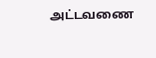அட்டவணை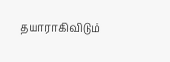தயாராகிவிடும்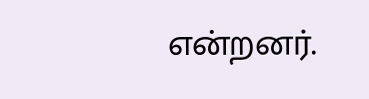என்றனர்.